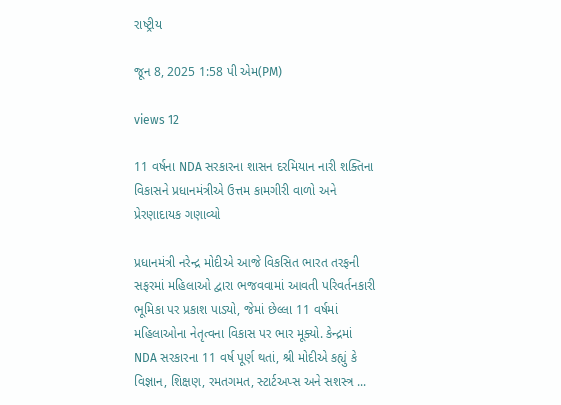રાષ્ટ્રીય

જૂન 8, 2025 1:58 પી એમ(PM)

views 12

11 વર્ષના NDA સરકારના શાસન દરમિયાન નારી શક્તિના વિકાસને પ્રધાનમંત્રીએ ઉત્તમ કામગીરી વાળો અને પ્રેરણાદાયક ગણાવ્યો

પ્રધાનમંત્રી નરેન્દ્ર મોદીએ આજે વિકસિત ભારત તરફની સફરમાં મહિલાઓ દ્વારા ભજવવામાં આવતી પરિવર્તનકારી ભૂમિકા પર પ્રકાશ પાડ્યો, જેમાં છેલ્લા 11 વર્ષમાં મહિલાઓના નેતૃત્વના વિકાસ પર ભાર મૂક્યો. કેન્દ્રમાં NDA સરકારના 11 વર્ષ પૂર્ણ થતાં, શ્રી મોદીએ કહ્યું કે વિજ્ઞાન, શિક્ષણ, રમતગમત, સ્ટાર્ટઅપ્સ અને સશસ્ત્ર ...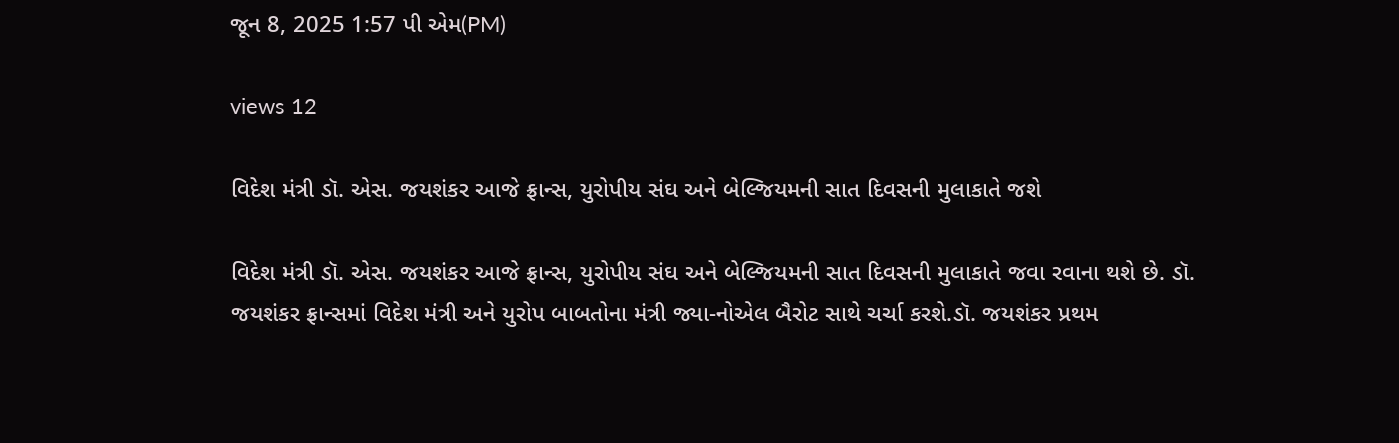જૂન 8, 2025 1:57 પી એમ(PM)

views 12

વિદેશ મંત્રી ડૉ. એસ. જયશંકર આજે ફ્રાન્સ, યુરોપીય સંઘ અને બેલ્જિયમની સાત દિવસની મુલાકાતે જશે

વિદેશ મંત્રી ડૉ. એસ. જયશંકર આજે ફ્રાન્સ, યુરોપીય સંઘ અને બેલ્જિયમની સાત દિવસની મુલાકાતે જવા રવાના થશે છે. ડૉ. જયશંકર ફ્રાન્સમાં વિદેશ મંત્રી અને યુરોપ બાબતોના મંત્રી જ્યા-નોએલ બૈરોટ સાથે ચર્ચા કરશે.ડૉ. જયશંકર પ્રથમ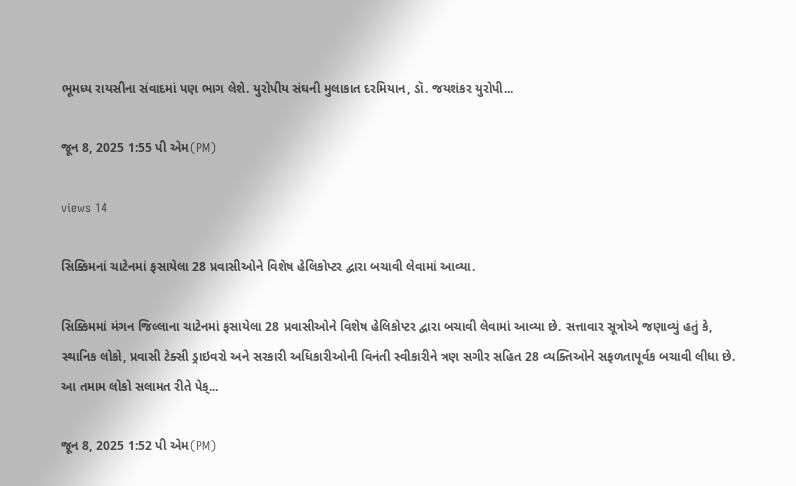ભૂમધ્ય રાયસીના સંવાદમાં પણ ભાગ લેશે. યુરોપીય સંઘની મુલાકાત દરમિયાન, ડૉ. જયશંકર યુરોપી...

જૂન 8, 2025 1:55 પી એમ(PM)

views 14

સિક્કિમનાં ચાટેનમાં ફસાયેલા 28 પ્રવાસીઓને વિશેષ હેલિકોપ્ટર દ્વારા બચાવી લેવામાં આવ્યા.

સિક્કિમમાં મંગન જિલ્લાના ચાટેનમાં ફસાયેલા 28 પ્રવાસીઓને વિશેષ હેલિકોપ્ટર દ્વારા બચાવી લેવામાં આવ્યા છે. સત્તાવાર સૂત્રોએ જણાવ્યું હતું કે, સ્થાનિક લોકો, પ્રવાસી ટેક્સી ડ્રાઇવરો અને સરકારી અધિકારીઓની વિનંતી સ્વીકારીને ત્રણ સગીર સહિત 28 વ્યક્તિઓને સફળતાપૂર્વક બચાવી લીધા છે. આ તમામ લોકો સલામત રીતે પેક્...

જૂન 8, 2025 1:52 પી એમ(PM)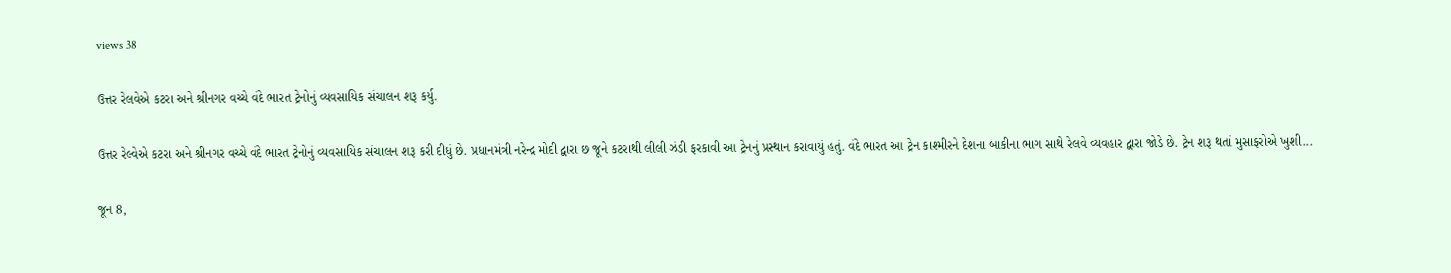views 38

ઉત્તર રેલવેએ કટરા અને શ્રીનગર વચ્ચે વંદે ભારત ટ્રેનોનું વ્યવસાયિક સંચાલન શરૂ કર્યુ.

ઉત્તર રેલ્વેએ કટરા અને શ્રીનગર વચ્ચે વંદે ભારત ટ્રેનોનું વ્યવસાયિક સંચાલન શરૂ કરી દીધું છે. પ્રધાનમંત્રી નરેન્દ્ર મોદી દ્વારા છ જૂને કટરાથી લીલી ઝંડી ફરકાવી આ ટ્રેનનું પ્રસ્થાન કરાવાયું હતું. વંદે ભારત આ ટ્રેન કાશ્મીરને દેશના બાકીના ભાગ સાથે રેલવે વ્યવહાર દ્વારા જોડે છે. ટ્રેન શરૂ થતાં મુસાફરોએ ખુશી...

જૂન 8,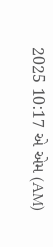2025 10:17 એ એમ (AM)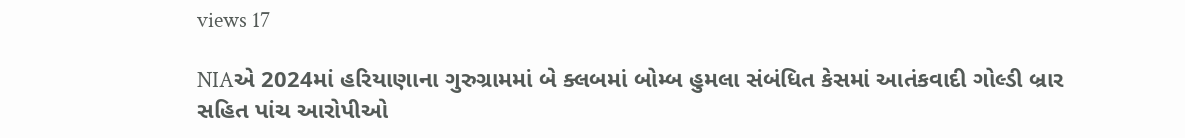views 17

NIAએ 2024માં હરિયાણાના ગુરુગ્રામમાં બે ક્લબમાં બોમ્બ હુમલા સંબંધિત કેસમાં આતંકવાદી ગોલ્ડી બ્રાર સહિત પાંચ આરોપીઓ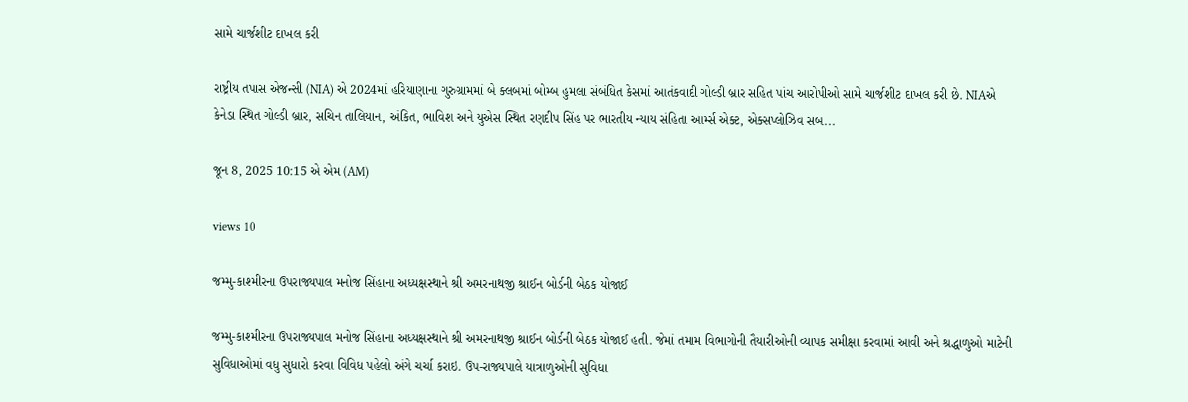સામે ચાર્જશીટ દાખલ કરી

રાષ્ટ્રીય તપાસ એજન્સી (NIA) એ 2024માં હરિયાણાના ગુરુગ્રામમાં બે ક્લબમાં બોમ્બ હુમલા સંબંધિત કેસમાં આતંકવાદી ગોલ્ડી બ્રાર સહિત પાંચ આરોપીઓ સામે ચાર્જશીટ દાખલ કરી છે. NIAએ કેનેડા સ્થિત ગોલ્ડી બ્રાર, સચિન તાલિયાન, અંકિત, ભાવિશ અને યુએસ સ્થિત રણદીપ સિંહ પર ભારતીય ન્યાય સંહિતા આર્મ્સ એક્ટ, એક્સપ્લોઝિવ સબ...

જૂન 8, 2025 10:15 એ એમ (AM)

views 10

જમ્મુ-કાશ્મીરના ઉપરાજ્યપાલ મનોજ સિંહાના અધ્યક્ષસ્થાને શ્રી અમરનાથજી શ્રાઈન બોર્ડની બેઠક યોજાઈ

જમ્મુ-કાશ્મીરના ઉપરાજ્યપાલ મનોજ સિંહાના અધ્યક્ષસ્થાને શ્રી અમરનાથજી શ્રાઈન બોર્ડની બેઠક યોજાઈ હતી. જેમાં તમામ વિભાગોની તૈયારીઓની વ્યાપક સમીક્ષા કરવામાં આવી અને શ્રદ્ધાળુઓ માટેની સુવિધાઓમાં વધુ સુધારો કરવા વિવિધ પહેલો અંગે ચર્ચા કરાઇ. ઉપ-રાજ્યપાલે યાત્રાળુઓની સુવિધા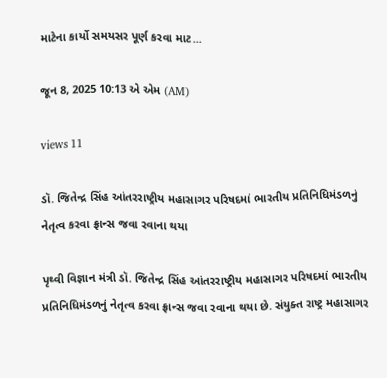માટેના કાર્યો સમયસર પૂર્ણ કરવા માટ...

જૂન 8, 2025 10:13 એ એમ (AM)

views 11

ડૉ. જિતેન્દ્ર સિંહ આંતરરાષ્ટ્રીય મહાસાગર પરિષદમાં ભારતીય પ્રતિનિધિમંડળનું નેતૃત્વ કરવા ફ્રાન્સ જવા રવાના થયા

પૃથ્વી વિજ્ઞાન મંત્રી ડૉ. જિતેન્દ્ર સિંહ આંતરરાષ્ટ્રીય મહાસાગર પરિષદમાં ભારતીય પ્રતિનિધિમંડળનું નેતૃત્વ કરવા ફ્રાન્સ જવા રવાના થયા છે. સંયુક્ત રાષ્ટ્ર મહાસાગર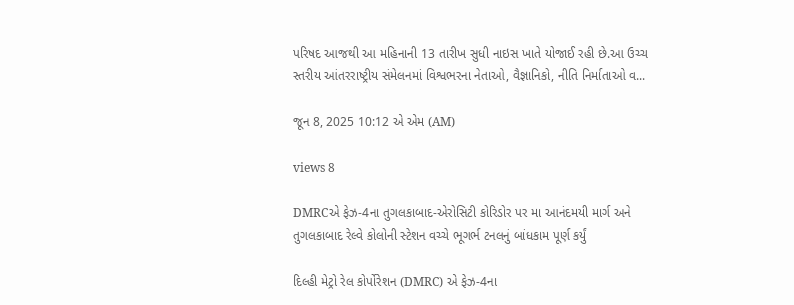પરિષદ આજથી આ મહિનાની 13 તારીખ સુધી નાઇસ ખાતે યોજાઈ રહી છે.આ ઉચ્ચ સ્તરીય આંતરરાષ્ટ્રીય સંમેલનમાં વિશ્વભરના નેતાઓ, વૈજ્ઞાનિકો, નીતિ નિર્માતાઓ વ...

જૂન 8, 2025 10:12 એ એમ (AM)

views 8

DMRCએ ફેઝ-4ના તુગલકાબાદ-એરોસિટી કોરિડોર પર મા આનંદમયી માર્ગ અને તુગલકાબાદ રેલ્વે કોલોની સ્ટેશન વચ્ચે ભૂગર્ભ ટનલનું બાંધકામ પૂર્ણ કર્યું

દિલ્હી મેટ્રો રેલ કોર્પોરેશન (DMRC) એ ફેઝ-4ના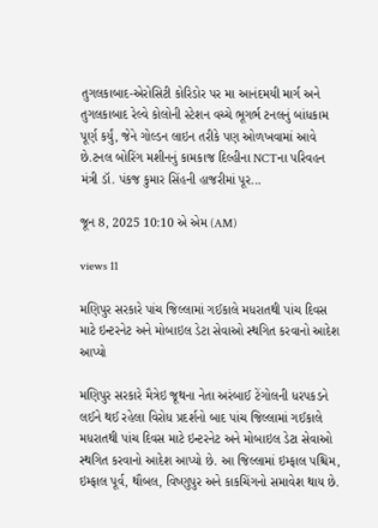તુગલકાબાદ-એરોસિટી કોરિડોર પર મા આનંદમયી માર્ગ અને તુગલકાબાદ રેલ્વે કોલોની સ્ટેશન વચ્ચે ભૂગર્ભ ટનલનું બાંધકામ પૂર્ણ કર્યું, જેને ગોલ્ડન લાઇન તરીકે પણ ઓળખવામાં આવે છે.ટનલ બોરિંગ મશીનનું કામકાજ દિલ્હીના NCTના પરિવહન મંત્રી ડૉ. પંકજ કુમાર સિંહની હાજરીમાં પૂર...

જૂન 8, 2025 10:10 એ એમ (AM)

views 11

મણિપુર સરકારે પાંચ જિલ્લામાં ગઈકાલે મધરાતથી પાંચ દિવસ માટે ઇન્ટરનેટ અને મોબાઇલ ડેટા સેવાઓ સ્થગિત કરવાનો આદેશ આપ્યો

મણિપુર સરકારે મૈત્રેઇ જૂથના નેતા અરંબાઈ ટેંગોલની ધરપકડને લઈને થઈ રહેલા વિરોધ પ્રદર્શનો બાદ પાંચ જિલ્લામાં ગઈકાલે મધરાતથી પાંચ દિવસ માટે ઇન્ટરનેટ અને મોબાઇલ ડેટા સેવાઓ સ્થગિત કરવાનો આદેશ આપ્યો છે. આ જિલ્લામાં ઇમ્ફાલ પશ્ચિમ, ઇમ્ફાલ પૂર્વ, થૌબલ, વિષ્ણુપુર અને કાકચિંગનો સમાવેશ થાય છે.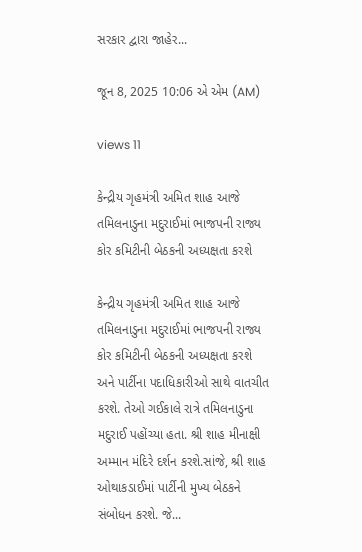સરકાર દ્વારા જાહેર...

જૂન 8, 2025 10:06 એ એમ (AM)

views 11

કેન્દ્રીય ગૃહમંત્રી અમિત શાહ આજે તમિલનાડુના મદુરાઈમાં ભાજપની રાજ્ય કોર કમિટીની બેઠકની અધ્યક્ષતા કરશે

કેન્દ્રીય ગૃહમંત્રી અમિત શાહ આજે તમિલનાડુના મદુરાઈમાં ભાજપની રાજ્ય કોર કમિટીની બેઠકની અધ્યક્ષતા કરશે અને પાર્ટીના પદાધિકારીઓ સાથે વાતચીત કરશે. તેઓ ગઈકાલે રાત્રે તમિલનાડુના મદુરાઈ પહોંચ્યા હતા. શ્રી શાહ મીનાક્ષી અમ્માન મંદિરે દર્શન કરશે.સાંજે, શ્રી શાહ ઓથાકડાઈમાં પાર્ટીની મુખ્ય બેઠકને સંબોધન કરશે. જે...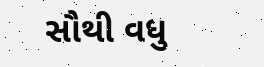સૌથી વધુ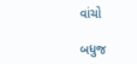વાંચો

બધુજ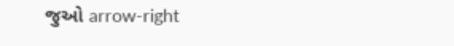જુઓ arrow-right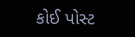કોઈ પોસ્ટ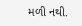મળી નથી.